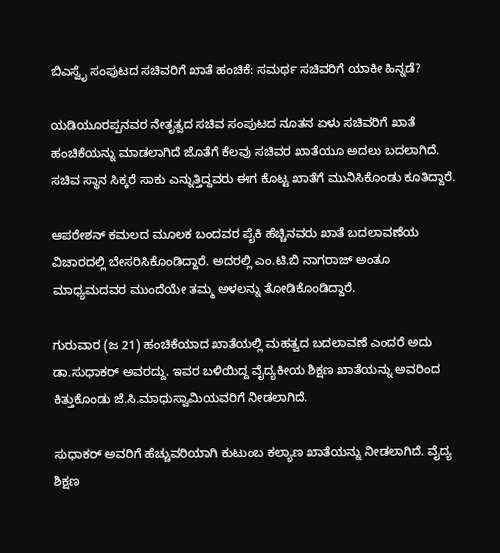ಬಿಎಸ್ವೈ ಸಂಪುಟದ ಸಚಿವರಿಗೆ ಖಾತೆ ಹಂಚಿಕೆ: ಸಮರ್ಥ ಸಚಿವರಿಗೆ ಯಾಕೀ ಹಿನ್ನಡೆ?

ಯಡಿಯೂರಪ್ಪನವರ ನೇತೃತ್ವದ ಸಚಿವ ಸಂಪುಟದ ನೂತನ ಏಳು ಸಚಿವರಿಗೆ ಖಾತೆ ಹಂಚಿಕೆಯನ್ನು ಮಾಡಲಾಗಿದೆ ಜೊತೆಗೆ ಕೆಲವು ಸಚಿವರ ಖಾತೆಯೂ ಅದಲು ಬದಲಾಗಿದೆ. ಸಚಿವ ಸ್ಥಾನ ಸಿಕ್ಕರೆ ಸಾಕು ಎನ್ನುತ್ತಿದ್ದವರು ಈಗ ಕೊಟ್ಟ ಖಾತೆಗೆ ಮುನಿಸಿಕೊಂಡು ಕೂತಿದ್ದಾರೆ.

ಆಪರೇಶನ್ ಕಮಲದ ಮೂಲಕ ಬಂದವರ ಪೈಕಿ ಹೆಚ್ಚಿನವರು ಖಾತೆ ಬದಲಾವಣೆಯ ವಿಚಾರದಲ್ಲಿ ಬೇಸರಿಸಿಕೊಂಡಿದ್ದಾರೆ. ಅದರಲ್ಲಿ ಎಂ.ಟಿ.ಬಿ ನಾಗರಾಜ್ ಅಂತೂ ಮಾಧ್ಯಮದವರ ಮುಂದೆಯೇ ತಮ್ಮ ಅಳಲನ್ನು ತೋಡಿಕೊಂಡಿದ್ದಾರೆ.

ಗುರುವಾರ (ಜ 21) ಹಂಚಿಕೆಯಾದ ಖಾತೆಯಲ್ಲಿ ಮಹತ್ವದ ಬದಲಾವಣೆ ಎಂದರೆ ಅದು ಡಾ.ಸುಧಾಕರ್ ಅವರದ್ದು. ಇವರ ಬಳಿಯಿದ್ದ ವೈದ್ಯಕೀಯ ಶಿಕ್ಷಣ ಖಾತೆಯನ್ನು ಅವರಿಂದ ಕಿತ್ತುಕೊಂಡು ಜೆ.ಸಿ.ಮಾಧುಸ್ವಾಮಿಯವರಿಗೆ ನೀಡಲಾಗಿದೆ.

ಸುಧಾಕರ್ ಅವರಿಗೆ ಹೆಚ್ಚುವರಿಯಾಗಿ ಕುಟುಂಬ ಕಲ್ಯಾಣ ಖಾತೆಯನ್ನು ನೀಡಲಾಗಿದೆ. ವೈದ್ಯ ಶಿಕ್ಷಣ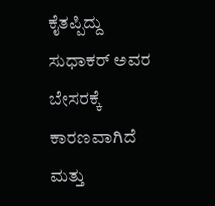ಕೈತಪ್ಪಿದ್ದು ಸುಧಾಕರ್ ಅವರ ಬೇಸರಕ್ಕೆ ಕಾರಣವಾಗಿದೆ ಮತ್ತು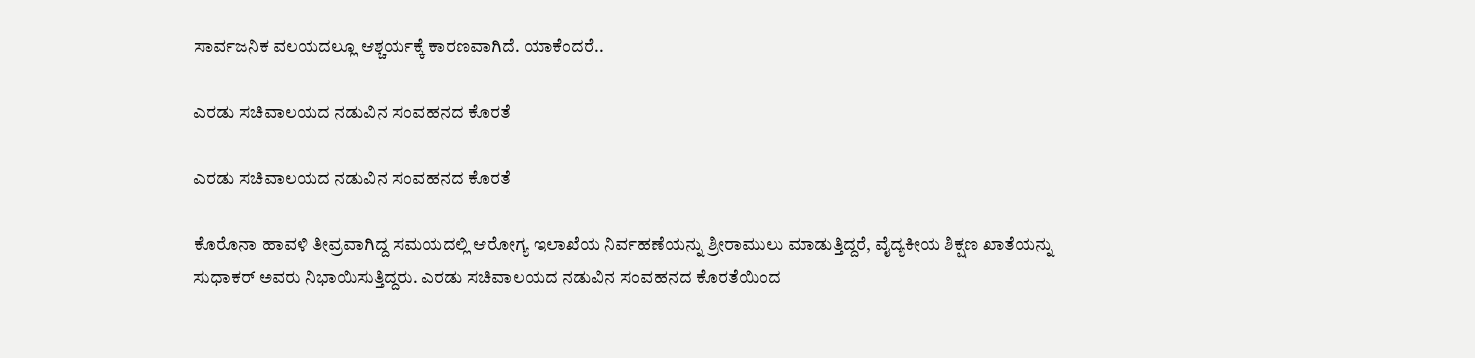ಸಾರ್ವಜನಿಕ ವಲಯದಲ್ಲೂ ಆಶ್ಚರ್ಯಕ್ಕೆ ಕಾರಣವಾಗಿದೆ. ಯಾಕೆಂದರೆ..

ಎರಡು ಸಚಿವಾಲಯದ ನಡುವಿನ ಸಂವಹನದ ಕೊರತೆ

ಎರಡು ಸಚಿವಾಲಯದ ನಡುವಿನ ಸಂವಹನದ ಕೊರತೆ

ಕೊರೊನಾ ಹಾವಳಿ ತೀವ್ರವಾಗಿದ್ದ ಸಮಯದಲ್ಲಿ ಆರೋಗ್ಯ ಇಲಾಖೆಯ ನಿರ್ವಹಣೆಯನ್ನು ಶ್ರೀರಾಮುಲು ಮಾಡುತ್ತಿದ್ದರೆ, ವೈದ್ಯಕೀಯ ಶಿಕ್ಷಣ ಖಾತೆಯನ್ನು ಸುಧಾಕರ್ ಅವರು ನಿಭಾಯಿಸುತ್ತಿದ್ದರು. ಎರಡು ಸಚಿವಾಲಯದ ನಡುವಿನ ಸಂವಹನದ ಕೊರತೆಯಿಂದ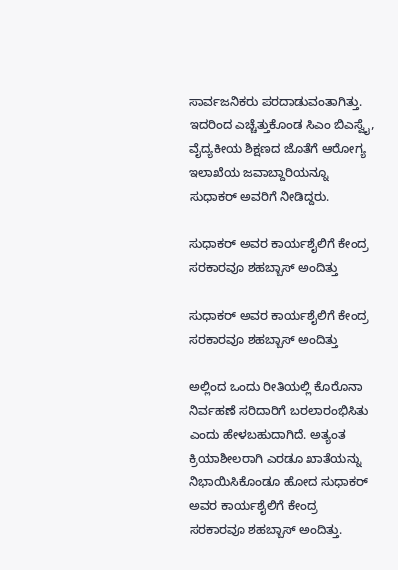ಸಾರ್ವಜನಿಕರು ಪರದಾಡುವಂತಾಗಿತ್ತು. ಇದರಿಂದ ಎಚ್ಚೆತ್ತುಕೊಂಡ ಸಿಎಂ ಬಿಎಸ್ವೈ, ವೈದ್ಯಕೀಯ ಶಿಕ್ಷಣದ ಜೊತೆಗೆ ಆರೋಗ್ಯ ಇಲಾಖೆಯ ಜವಾಬ್ದಾರಿಯನ್ನೂ ಸುಧಾಕರ್ ಅವರಿಗೆ ನೀಡಿದ್ದರು.

ಸುಧಾಕರ್ ಅವರ ಕಾರ್ಯಶೈಲಿಗೆ ಕೇಂದ್ರ ಸರಕಾರವೂ ಶಹಬ್ಬಾಸ್ ಅಂದಿತ್ತು

ಸುಧಾಕರ್ ಅವರ ಕಾರ್ಯಶೈಲಿಗೆ ಕೇಂದ್ರ ಸರಕಾರವೂ ಶಹಬ್ಬಾಸ್ ಅಂದಿತ್ತು

ಅಲ್ಲಿಂದ ಒಂದು ರೀತಿಯಲ್ಲಿ ಕೊರೊನಾ ನಿರ್ವಹಣೆ ಸರಿದಾರಿಗೆ ಬರಲಾರಂಭಿಸಿತು ಎಂದು ಹೇಳಬಹುದಾಗಿದೆ. ಅತ್ಯಂತ ಕ್ರಿಯಾಶೀಲರಾಗಿ ಎರಡೂ ಖಾತೆಯನ್ನು ನಿಭಾಯಿಸಿಕೊಂಡೂ ಹೋದ ಸುಧಾಕರ್ ಅವರ ಕಾರ್ಯಶೈಲಿಗೆ ಕೇಂದ್ರ ಸರಕಾರವೂ ಶಹಬ್ಬಾಸ್ ಅಂದಿತ್ತು.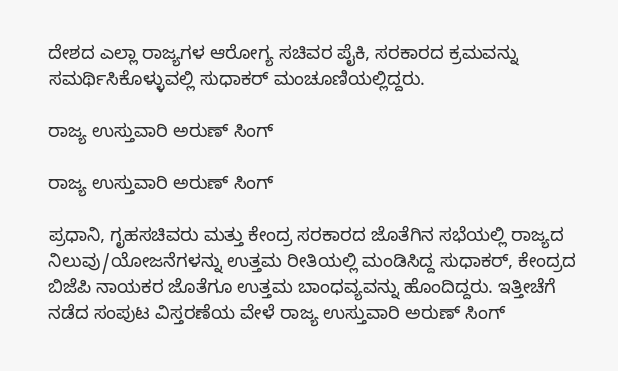ದೇಶದ ಎಲ್ಲಾ ರಾಜ್ಯಗಳ ಆರೋಗ್ಯ ಸಚಿವರ ಪೈಕಿ, ಸರಕಾರದ ಕ್ರಮವನ್ನು ಸಮರ್ಥಿಸಿಕೊಳ್ಳುವಲ್ಲಿ ಸುಧಾಕರ್ ಮಂಚೂಣಿಯಲ್ಲಿದ್ದರು.

ರಾಜ್ಯ ಉಸ್ತುವಾರಿ ಅರುಣ್ ಸಿಂಗ್

ರಾಜ್ಯ ಉಸ್ತುವಾರಿ ಅರುಣ್ ಸಿಂಗ್

ಪ್ರಧಾನಿ, ಗೃಹಸಚಿವರು ಮತ್ತು ಕೇಂದ್ರ ಸರಕಾರದ ಜೊತೆಗಿನ ಸಭೆಯಲ್ಲಿ ರಾಜ್ಯದ ನಿಲುವು/ಯೋಜನೆಗಳನ್ನು ಉತ್ತಮ ರೀತಿಯಲ್ಲಿ ಮಂಡಿಸಿದ್ದ ಸುಧಾಕರ್, ಕೇಂದ್ರದ ಬಿಜೆಪಿ ನಾಯಕರ ಜೊತೆಗೂ ಉತ್ತಮ ಬಾಂಧವ್ಯವನ್ನು ಹೊಂದಿದ್ದರು. ಇತ್ತೀಚೆಗೆ ನಡೆದ ಸಂಪುಟ ವಿಸ್ತರಣೆಯ ವೇಳೆ ರಾಜ್ಯ ಉಸ್ತುವಾರಿ ಅರುಣ್ ಸಿಂಗ್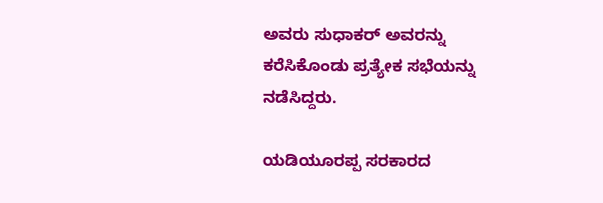ಅವರು ಸುಧಾಕರ್ ಅವರನ್ನು ಕರೆಸಿಕೊಂಡು ಪ್ರತ್ಯೇಕ ಸಭೆಯನ್ನು ನಡೆಸಿದ್ದರು.

ಯಡಿಯೂರಪ್ಪ ಸರಕಾರದ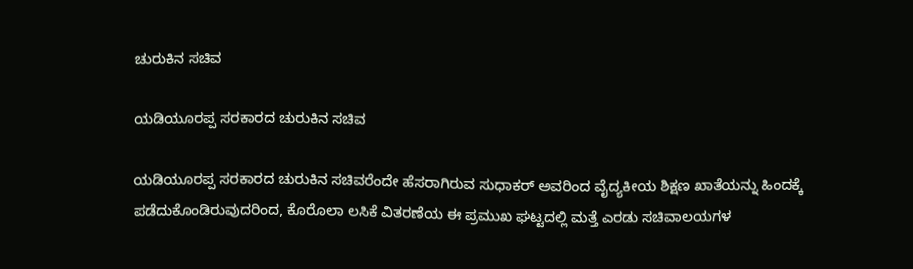ಚುರುಕಿನ ಸಚಿವ

ಯಡಿಯೂರಪ್ಪ ಸರಕಾರದ ಚುರುಕಿನ ಸಚಿವ

ಯಡಿಯೂರಪ್ಪ ಸರಕಾರದ ಚುರುಕಿನ ಸಚಿವರೆಂದೇ ಹೆಸರಾಗಿರುವ ಸುಧಾಕರ್ ಅವರಿಂದ ವೈದ್ಯಕೀಯ ಶಿಕ್ಷಣ ಖಾತೆಯನ್ನು ಹಿಂದಕ್ಕೆ ಪಡೆದುಕೊಂಡಿರುವುದರಿಂದ, ಕೊರೊಲಾ ಲಸಿಕೆ ವಿತರಣೆಯ ಈ ಪ್ರಮುಖ ಘಟ್ಟದಲ್ಲಿ ಮತ್ತೆ ಎರಡು ಸಚಿವಾಲಯಗಳ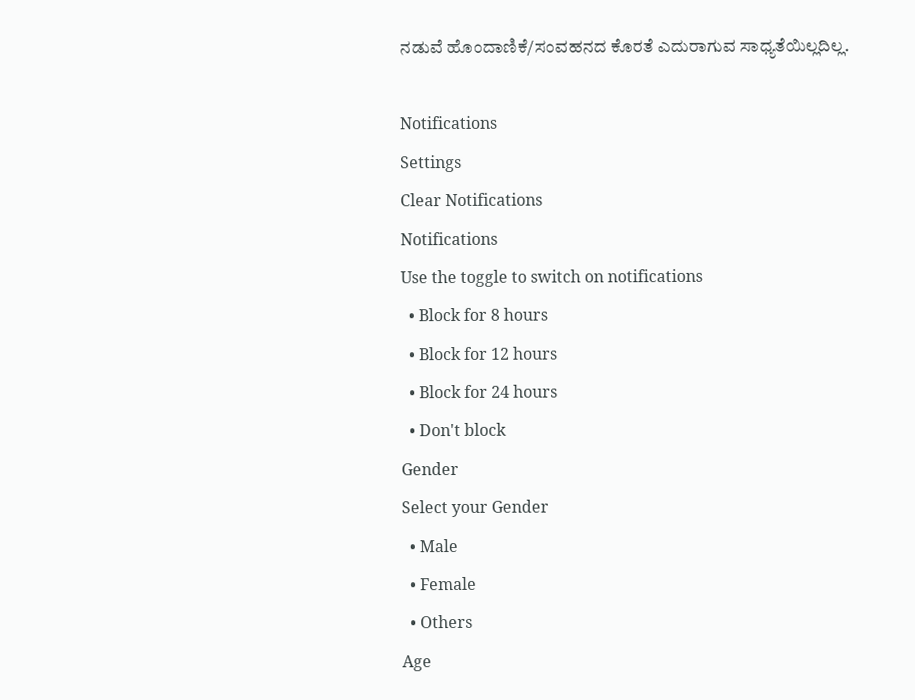ನಡುವೆ ಹೊಂದಾಣಿಕೆ/ಸಂವಹನದ ಕೊರತೆ ಎದುರಾಗುವ ಸಾಧ್ಯತೆಯಿಲ್ಲದಿಲ್ಲ.

Notifications
Settings
Clear Notifications
Notifications
Use the toggle to switch on notifications
  • Block for 8 hours
  • Block for 12 hours
  • Block for 24 hours
  • Don't block
Gender
Select your Gender
  • Male
  • Female
  • Others
Age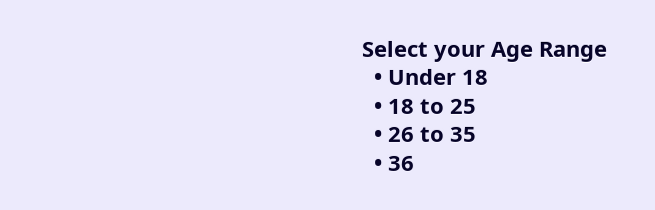Select your Age Range
  • Under 18
  • 18 to 25
  • 26 to 35
  • 36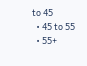to 45
  • 45 to 55
  • 55+